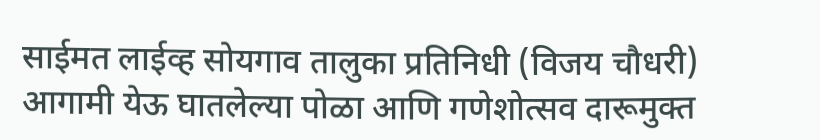साईमत लाईव्ह सोयगाव तालुका प्रतिनिधी (विजय चौधरी) आगामी येऊ घातलेल्या पोळा आणि गणेशोत्सव दारूमुक्त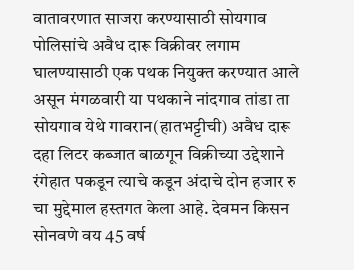वातावरणात साजरा करण्यासाठी सोयगाव पोलिसांचे अवैध दारू विक्रीवर लगाम घालण्यासाठी एक पथक नियुक्त करण्यात आले असून मंगळवारी या पथकाने नांदगाव तांडा ता सोयगाव येथे गावरान(हातभट्टीची) अवैध दारू दहा लिटर कब्जात बाळगून विक्रीच्या उद्देशाने रंगेहात पकडून त्याचे कडून अंदाचे दोन हजार रु चा मुद्देमाल हस्तगत केला आहे. देवमन किसन सोनवणे वय 45 वर्ष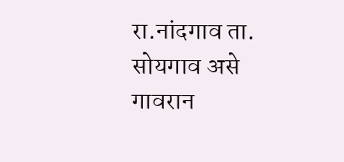रा.नांदगाव ता. सोयगाव असे गावरान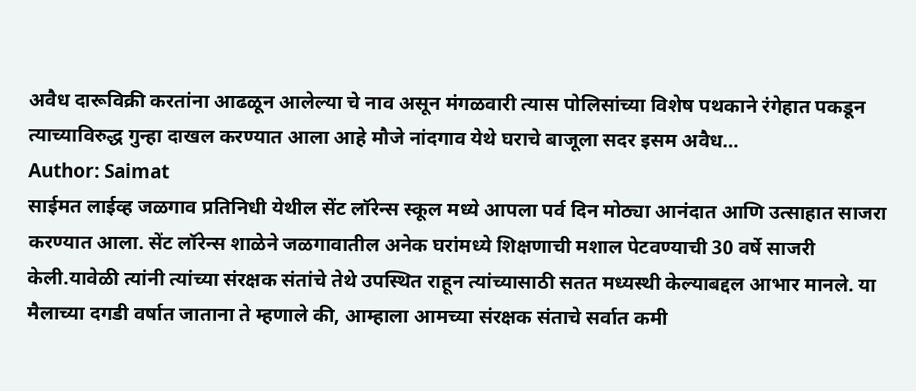अवैध दारूविक्री करतांना आढळून आलेल्या चे नाव असून मंगळवारी त्यास पोलिसांच्या विशेष पथकाने रंगेहात पकडून त्याच्याविरुद्ध गुन्हा दाखल करण्यात आला आहे मौजे नांदगाव येथे घराचे बाजूला सदर इसम अवैध…
Author: Saimat
साईमत लाईव्ह जळगाव प्रतिनिधी येथील सेंट लॉरेन्स स्कूल मध्ये आपला पर्व दिन मोठ्या आनंदात आणि उत्साहात साजरा करण्यात आला. सेंट लॉरेन्स शाळेने जळगावातील अनेक घरांमध्ये शिक्षणाची मशाल पेटवण्याची 30 वर्षे साजरी केली.यावेळी त्यांनी त्यांच्या संरक्षक संतांचे तेथे उपस्थित राहून त्यांच्यासाठी सतत मध्यस्थी केल्याबद्दल आभार मानले. या मैलाच्या दगडी वर्षात जाताना ते म्हणाले की, आम्हाला आमच्या संरक्षक संताचे सर्वात कमी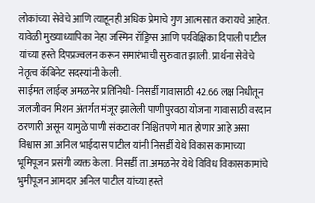लोकांच्या सेवेचे आणि त्याहूनही अधिक प्रेमाचे गुण आत्मसात करायचे आहेत. यावेळी मुख्याध्यापिका नेहा जस्मिन रॉड्रिग्स आणि पर्यवेक्षिका दिपाली पाटील यांच्या हस्ते दिपप्रज्वलन करून समारंभाची सुरुवात झाली. प्रार्थना सेवेचे नेतृत्व कॅबिनेट सदस्यांनी केली.
साईमत लाईव्ह अमळनेर प्रतिनिधी- निसर्डी गावासाठी 42.66 लक्ष निधीतून जलजीवन मिशन अंतर्गत मंजूर झालेली पाणीपुरवठा योजना गावासाठी वरदान ठरणारी असून यामुळे पाणी संकटावर निश्चितपणे मात होणार आहे असा विश्वास आ.अनिल भाईदास पाटील यांनी निसर्डी येथे विकास कामाच्या भूमिपूजन प्रसंगी व्यक्त केला. निसर्डी ता.अमळनेर येथे विविध विकासकामांचे भुमीपूजन आमदार अनिल पाटील यांच्या हस्ते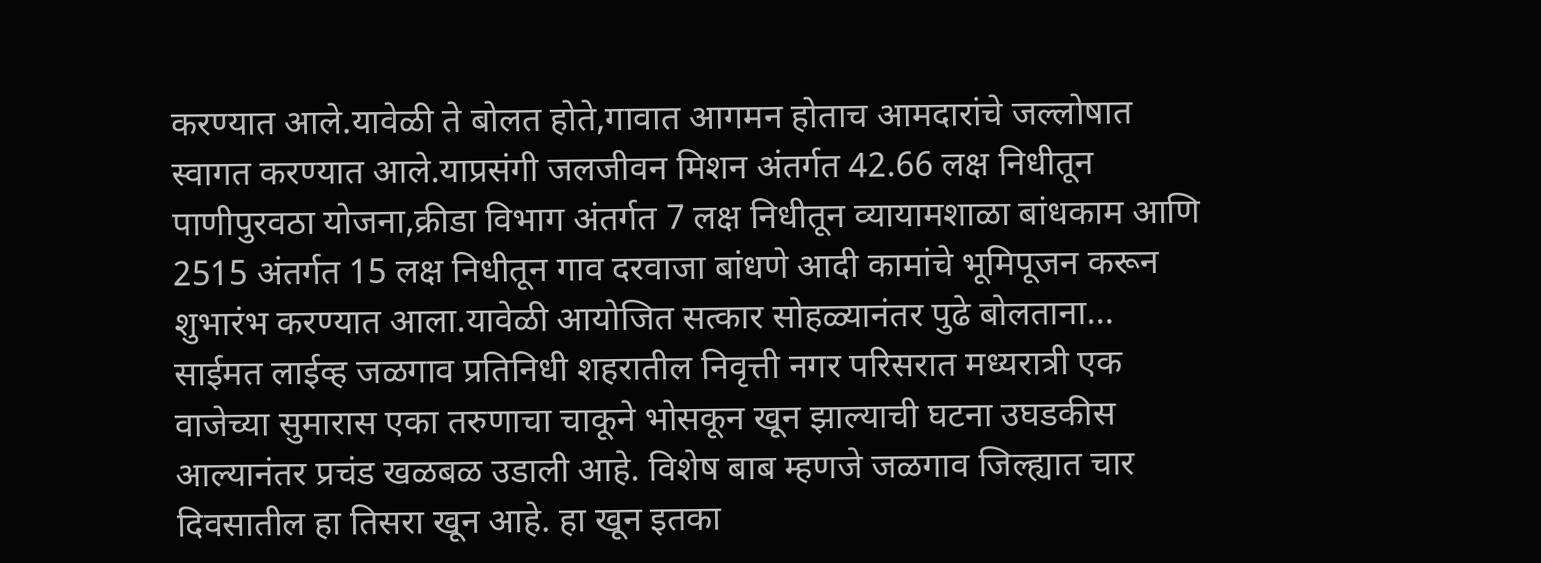करण्यात आले.यावेळी ते बोलत होते,गावात आगमन होताच आमदारांचे जल्लोषात स्वागत करण्यात आले.याप्रसंगी जलजीवन मिशन अंतर्गत 42.66 लक्ष निधीतून पाणीपुरवठा योजना,क्रीडा विभाग अंतर्गत 7 लक्ष निधीतून व्यायामशाळा बांधकाम आणि 2515 अंतर्गत 15 लक्ष निधीतून गाव दरवाजा बांधणे आदी कामांचे भूमिपूजन करून शुभारंभ करण्यात आला.यावेळी आयोजित सत्कार सोहळ्यानंतर पुढे बोलताना…
साईमत लाईव्ह जळगाव प्रतिनिधी शहरातील निवृत्ती नगर परिसरात मध्यरात्री एक वाजेच्या सुमारास एका तरुणाचा चाकूने भोसकून खून झाल्याची घटना उघडकीस आल्यानंतर प्रचंड खळबळ उडाली आहे. विशेष बाब म्हणजे जळगाव जिल्ह्यात चार दिवसातील हा तिसरा खून आहे. हा खून इतका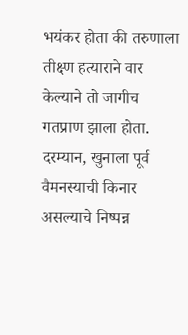भयंकर होता की तरुणाला तीक्ष्ण हत्याराने वार केल्याने तो जागीच गतप्राण झाला होता. दरम्यान, खुनाला पूर्व वैमनस्याची किनार असल्याचे निष्पन्न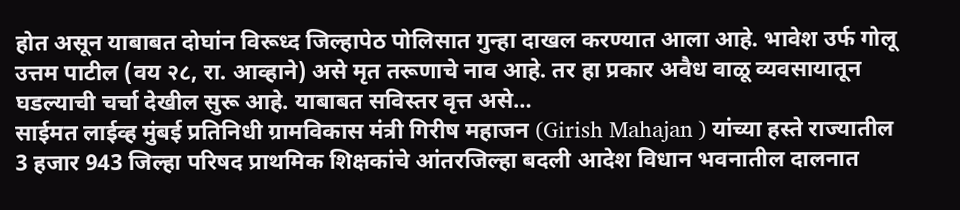होत असून याबाबत दोघांन विरूध्द जिल्हापेठ पोलिसात गुन्हा दाखल करण्यात आला आहे. भावेश उर्फ गोलू उत्तम पाटील (वय २८, रा. आव्हाने) असे मृत तरूणाचे नाव आहे. तर हा प्रकार अवैध वाळू व्यवसायातून घडल्याची चर्चा देखील सुरू आहे. याबाबत सविस्तर वृत्त असे…
साईमत लाईव्ह मुंबई प्रतिनिधी ग्रामविकास मंत्री गिरीष महाजन (Girish Mahajan ) यांच्या हस्ते राज्यातील 3 हजार 943 जिल्हा परिषद प्राथमिक शिक्षकांचे आंतरजिल्हा बदली आदेश विधान भवनातील दालनात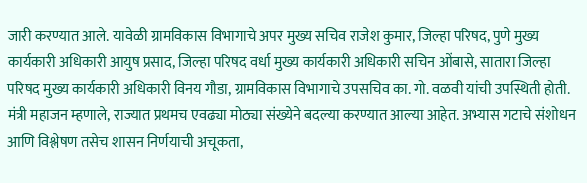जारी करण्यात आले. यावेळी ग्रामविकास विभागाचे अपर मुख्य सचिव राजेश कुमार, जिल्हा परिषद, पुणे मुख्य कार्यकारी अधिकारी आयुष प्रसाद, जिल्हा परिषद वर्धा मुख्य कार्यकारी अधिकारी सचिन ओंबासे, सातारा जिल्हा परिषद मुख्य कार्यकारी अधिकारी विनय गौडा, ग्रामविकास विभागाचे उपसचिव का. गो. वळवी यांची उपस्थिती होती. मंत्री महाजन म्हणाले, राज्यात प्रथमच एवढ्या मोठ्या संख्येने बदल्या करण्यात आल्या आहेत. अभ्यास गटाचे संशोधन आणि विश्लेषण तसेच शासन निर्णयाची अचूकता,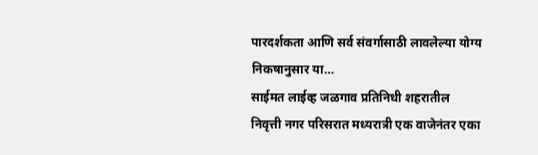पारदर्शकता आणि सर्व संवर्गासाठी लावलेल्या योग्य निकषानुसार या…
साईमत लाईव्ह जळगाव प्रतिनिधी शहरातील निवृत्ती नगर परिसरात मध्यरात्री एक वाजेनंतर एका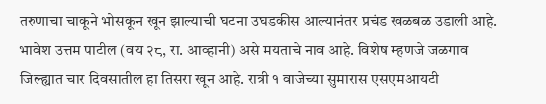तरुणाचा चाकूने भोसकून खून झाल्याची घटना उघडकीस आल्यानंतर प्रचंड खळबळ उडाली आहे. भावेश उत्तम पाटील (वय २८, रा. आव्हानी) असे मयताचे नाव आहे. विशेष म्हणजे जळगाव जिल्ह्यात चार दिवसातील हा तिसरा खून आहे. रात्री १ वाजेच्या सुमारास एसएमआयटी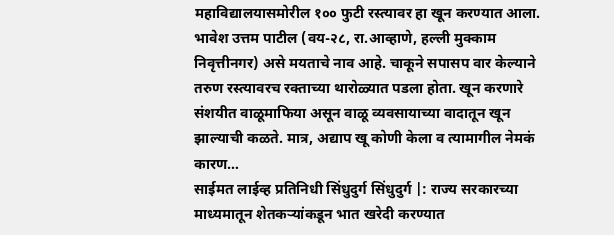महाविद्यालयासमोरील १०० फुटी रस्त्यावर हा खून करण्यात आला. भावेश उत्तम पाटील (वय-२८, रा.आव्हाणे, हल्ली मुक्काम निवृत्तीनगर) असे मयताचे नाव आहे. चाकूने सपासप वार केल्याने तरुण रस्त्यावरच रक्ताच्या थारोळ्यात पडला होता. खून करणारे संशयीत वाळूमाफिया असून वाळू व्यवसायाच्या वादातून खून झाल्याची कळते. मात्र, अद्याप खू कोणी केला व त्यामागील नेमकं कारण…
साईमत लाईव्ह प्रतिनिधी सिंधुदुर्ग सिंधुदुर्ग |: राज्य सरकारच्या माध्यमातून शेतकऱ्यांकडून भात खरेदी करण्यात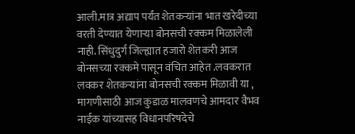आली.मात्र अद्याप पर्यंत शेतकऱ्यांना भात खरेदीच्या वरती देण्यात येणाऱ्या बोनसची रक्कम मिळालेली नाही. सिंधुदुर्ग जिल्ह्यात हजारो शेतकरी आज बोनसच्या रक्कमे पासून वंचित आहेत .लवकरात लवकर शेतकऱ्यांना बोनसची रक्कम मिळावी या , मागणीसाठी आज कुडाळ मालवणचे आमदार वैभव नाईक यांच्यासह विधानपरिषदेचे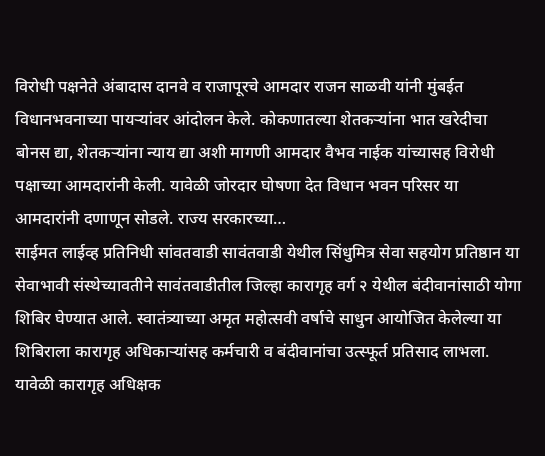विरोधी पक्षनेते अंबादास दानवे व राजापूरचे आमदार राजन साळवी यांनी मुंबईत विधानभवनाच्या पायऱ्यांवर आंदोलन केले. कोकणातल्या शेतकऱ्यांना भात खरेदीचा बोनस द्या, शेतकऱ्यांना न्याय द्या अशी मागणी आमदार वैभव नाईक यांच्यासह विरोधी पक्षाच्या आमदारांनी केली. यावेळी जोरदार घोषणा देत विधान भवन परिसर या आमदारांनी दणाणून सोडले. राज्य सरकारच्या…
साईमत लाईव्ह प्रतिनिधी सांवतवाडी सावंतवाडी येथील सिंधुमित्र सेवा सहयोग प्रतिष्ठान या सेवाभावी संस्थेच्यावतीने सावंतवाडीतील जिल्हा कारागृह वर्ग २ येथील बंदीवानांसाठी योगा शिबिर घेण्यात आले. स्वातंत्र्याच्या अमृत महोत्सवी वर्षाचे साधुन आयोजित केलेल्या या शिबिराला कारागृह अधिकाऱ्यांसह कर्मचारी व बंदीवानांचा उत्स्फूर्त प्रतिसाद लाभला. यावेळी कारागृह अधिक्षक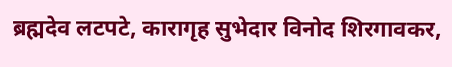ब्रह्मदेव लटपटे, कारागृह सुभेदार विनोद शिरगावकर,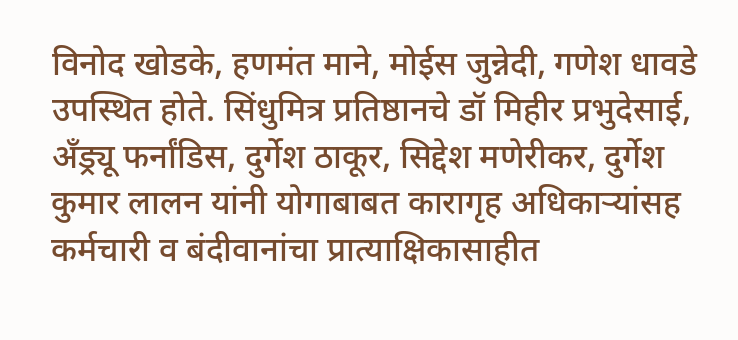विनोद खोडके, हणमंत माने, मोईस जुन्नेदी, गणेश धावडे उपस्थित होते. सिंधुमित्र प्रतिष्ठानचे डॉ मिहीर प्रभुदेसाई, अँड्र्यू फर्नांडिस, दुर्गेश ठाकूर, सिद्देश मणेरीकर, दुर्गेश कुमार लालन यांनी योगाबाबत कारागृह अधिकाऱ्यांसह कर्मचारी व बंदीवानांचा प्रात्याक्षिकासाहीत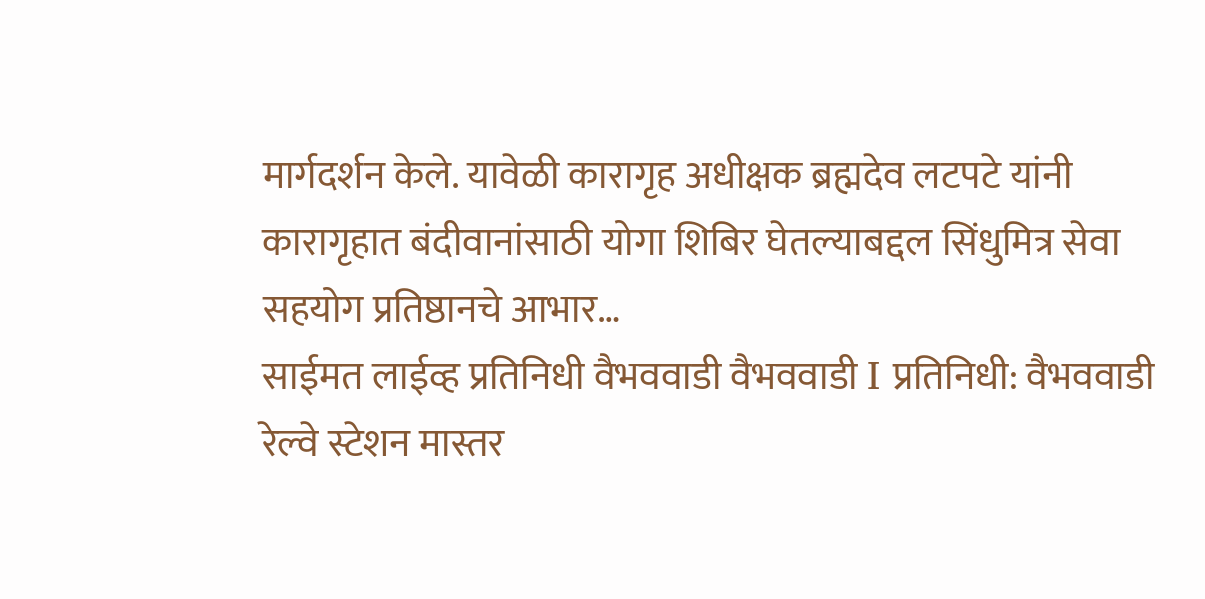मार्गदर्शन केले. यावेळी कारागृह अधीक्षक ब्रह्मदेव लटपटे यांनी कारागृहात बंदीवानांसाठी योगा शिबिर घेतल्याबद्दल सिंधुमित्र सेवा सहयोग प्रतिष्ठानचे आभार…
साईमत लाईव्ह प्रतिनिधी वैभववाडी वैभववाडी I प्रतिनिधी: वैभववाडी रेल्वे स्टेशन मास्तर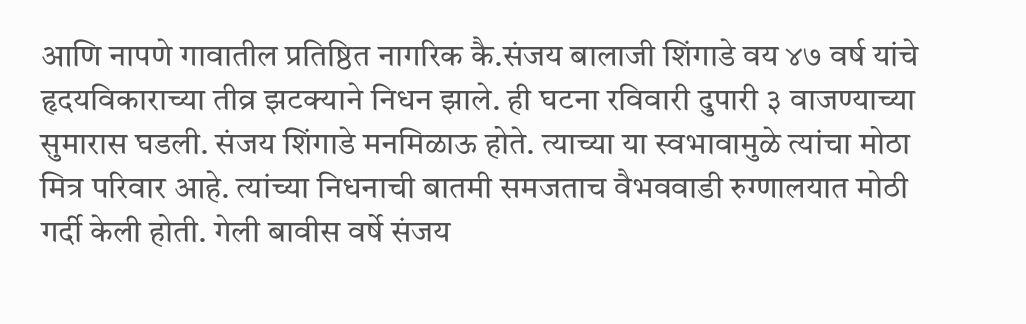आणि नापणे गावातील प्रतिष्ठित नागरिक कै.संजय बालाजी शिंगाडे वय ४७ वर्ष यांचे हृदयविकाराच्या तीव्र झटक्याने निधन झाले. ही घटना रविवारी दुपारी ३ वाजण्याच्या सुमारास घडली. संजय शिंगाडे मनमिळाऊ होते. त्याच्या या स्वभावामुळे त्यांचा मोठा मित्र परिवार आहे. त्यांच्या निधनाची बातमी समजताच वैभववाडी रुग्णालयात मोठी गर्दी केली होती. गेली बावीस वर्षे संजय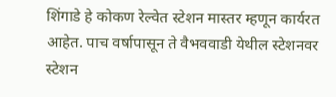शिंगाडे हे कोकण रेल्वेत स्टेशन मास्तर म्हणून कार्यरत आहेत. पाच वर्षापासून ते वैभववाडी येथील स्टेशनवर स्टेशन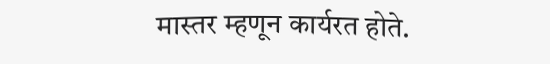मास्तर म्हणून कार्यरत होते.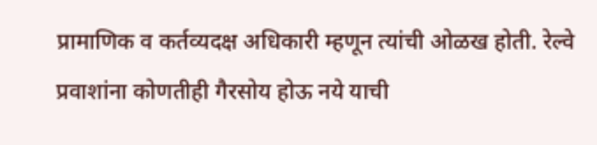प्रामाणिक व कर्तव्यदक्ष अधिकारी म्हणून त्यांची ओळख होती. रेल्वे प्रवाशांना कोणतीही गैरसोय होऊ नये याची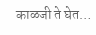काळजी ते घेत…